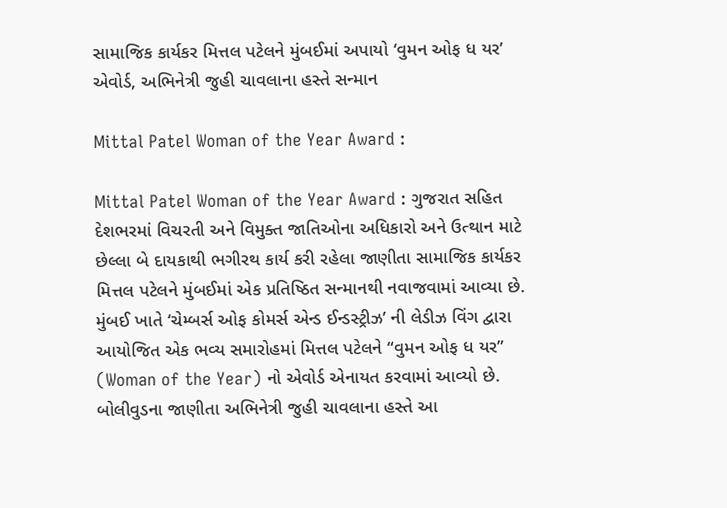સામાજિક કાર્યકર મિત્તલ પટેલને મુંબઈમાં અપાયો ‘વુમન ઓફ ધ યર’ એવોર્ડ, અભિનેત્રી જુહી ચાવલાના હસ્તે સન્માન

Mittal Patel Woman of the Year Award :

Mittal Patel Woman of the Year Award : ગુજરાત સહિત દેશભરમાં વિચરતી અને વિમુક્ત જાતિઓના અધિકારો અને ઉત્થાન માટે છેલ્લા બે દાયકાથી ભગીરથ કાર્ય કરી રહેલા જાણીતા સામાજિક કાર્યકર મિત્તલ પટેલને મુંબઈમાં એક પ્રતિષ્ઠિત સન્માનથી નવાજવામાં આવ્યા છે. મુંબઈ ખાતે ‘ચેમ્બર્સ ઓફ કોમર્સ એન્ડ ઈન્ડસ્ટ્રીઝ’ ની લેડીઝ વિંગ દ્વારા આયોજિત એક ભવ્ય સમારોહમાં મિત્તલ પટેલને “વુમન ઓફ ધ યર” (Woman of the Year) નો એવોર્ડ એનાયત કરવામાં આવ્યો છે. બોલીવુડના જાણીતા અભિનેત્રી જુહી ચાવલાના હસ્તે આ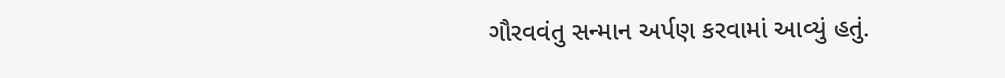ગૌરવવંતુ સન્માન અર્પણ કરવામાં આવ્યું હતું.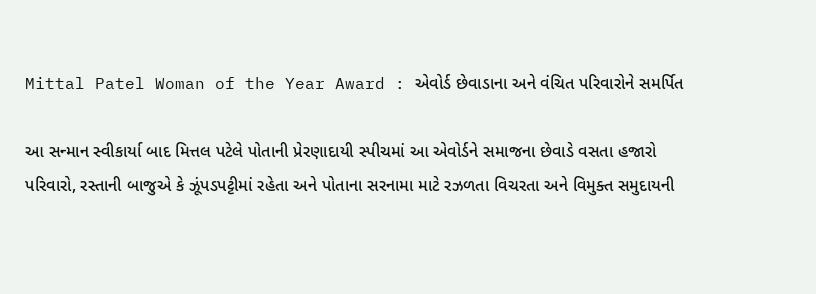Mittal Patel Woman of the Year Award : એવોર્ડ છેવાડાના અને વંચિત પરિવારોને સમર્પિત

આ સન્માન સ્વીકાર્યા બાદ મિત્તલ પટેલે પોતાની પ્રેરણાદાયી સ્પીચમાં આ એવોર્ડને સમાજના છેવાડે વસતા હજારો પરિવારો, રસ્તાની બાજુએ કે ઝૂંપડપટ્ટીમાં રહેતા અને પોતાના સરનામા માટે રઝળતા વિચરતા અને વિમુક્ત સમુદાયની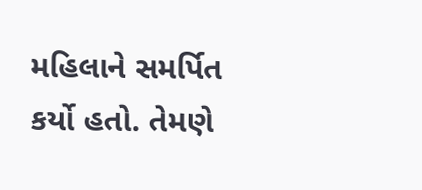મહિલાને સમર્પિત કર્યો હતો. તેમણે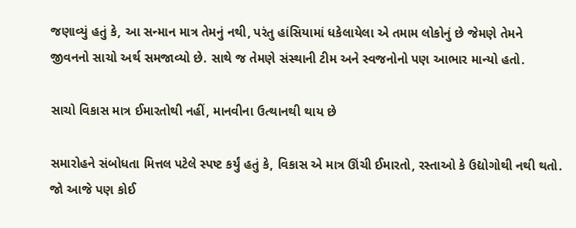જણાવ્યું હતું કે, આ સન્માન માત્ર તેમનું નથી, પરંતુ હાંસિયામાં ધકેલાયેલા એ તમામ લોકોનું છે જેમણે તેમને જીવનનો સાચો અર્થ સમજાવ્યો છે. સાથે જ તેમણે સંસ્થાની ટીમ અને સ્વજનોનો પણ આભાર માન્યો હતો.

સાચો વિકાસ માત્ર ઈમારતોથી નહીં, માનવીના ઉત્થાનથી થાય છે

સમારોહને સંબોધતા મિત્તલ પટેલે સ્પષ્ટ કર્યું હતું કે, વિકાસ એ માત્ર ઊંચી ઈમારતો, રસ્તાઓ કે ઉદ્યોગોથી નથી થતો. જો આજે પણ કોઈ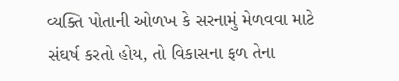વ્યક્તિ પોતાની ઓળખ કે સરનામું મેળવવા માટે સંઘર્ષ કરતો હોય, તો વિકાસના ફળ તેના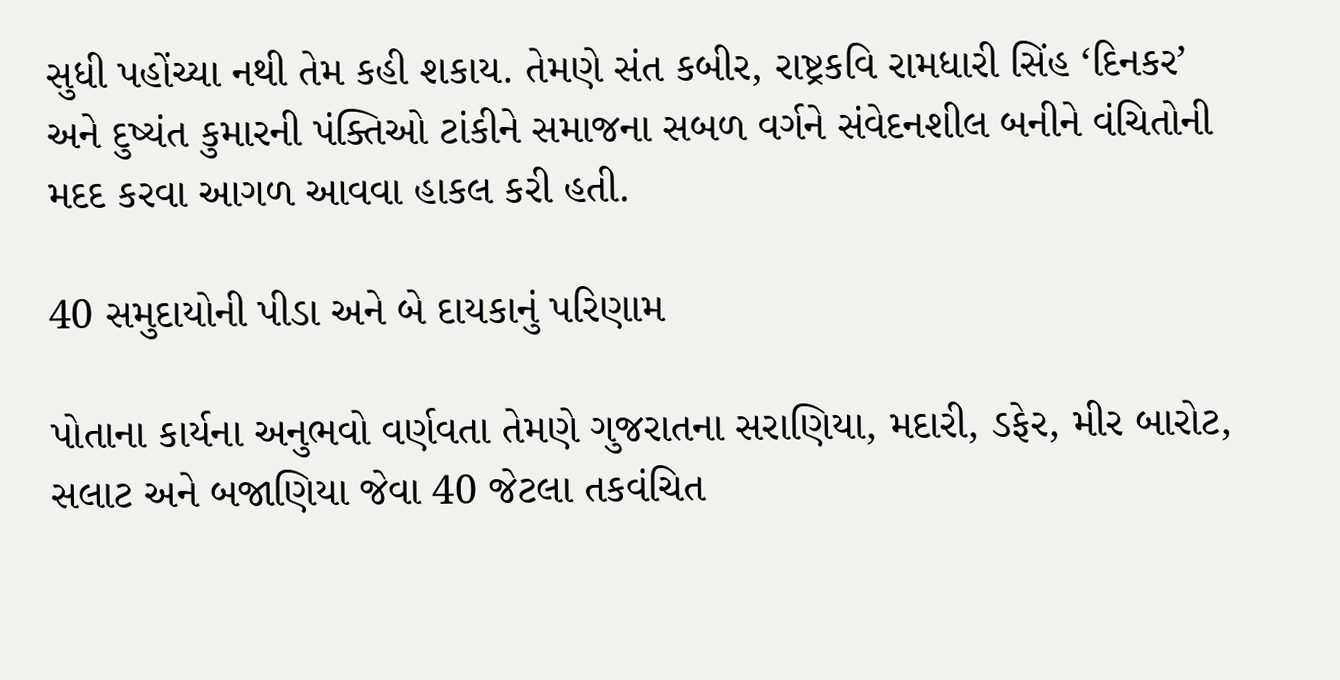સુધી પહોંચ્યા નથી તેમ કહી શકાય. તેમણે સંત કબીર, રાષ્ટ્રકવિ રામધારી સિંહ ‘દિનકર’ અને દુષ્યંત કુમારની પંક્તિઓ ટાંકીને સમાજના સબળ વર્ગને સંવેદનશીલ બનીને વંચિતોની મદદ કરવા આગળ આવવા હાકલ કરી હતી.

40 સમુદાયોની પીડા અને બે દાયકાનું પરિણામ

પોતાના કાર્યના અનુભવો વર્ણવતા તેમણે ગુજરાતના સરાણિયા, મદારી, ડફેર, મીર બારોટ, સલાટ અને બજાણિયા જેવા 40 જેટલા તકવંચિત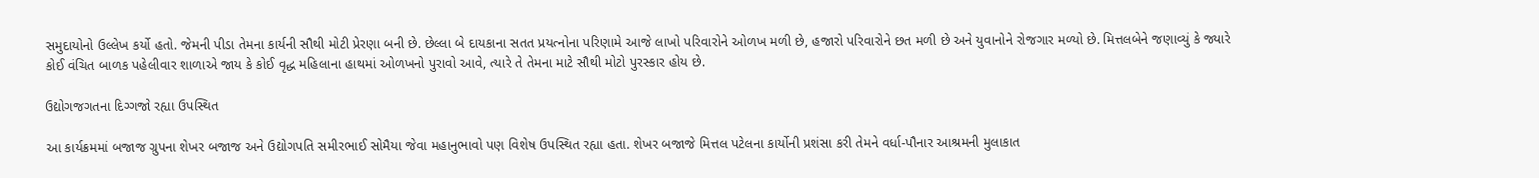સમુદાયોનો ઉલ્લેખ કર્યો હતો. જેમની પીડા તેમના કાર્યની સૌથી મોટી પ્રેરણા બની છે. છેલ્લા બે દાયકાના સતત પ્રયત્નોના પરિણામે આજે લાખો પરિવારોને ઓળખ મળી છે, હજારો પરિવારોને છત મળી છે અને યુવાનોને રોજગાર મળ્યો છે. મિત્તલબેને જણાવ્યું કે જ્યારે કોઈ વંચિત બાળક પહેલીવાર શાળાએ જાય કે કોઈ વૃદ્ધ મહિલાના હાથમાં ઓળખનો પુરાવો આવે, ત્યારે તે તેમના માટે સૌથી મોટો પુરસ્કાર હોય છે.

ઉદ્યોગજગતના દિગ્ગજો રહ્યા ઉપસ્થિત

આ કાર્યક્રમમાં બજાજ ગ્રુપના શેખર બજાજ અને ઉદ્યોગપતિ સમીરભાઈ સોમૈયા જેવા મહાનુભાવો પણ વિશેષ ઉપસ્થિત રહ્યા હતા. શેખર બજાજે મિત્તલ પટેલના કાર્યોની પ્રશંસા કરી તેમને વર્ધા-પૌનાર આશ્રમની મુલાકાત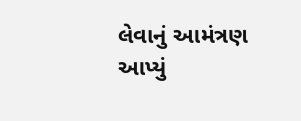લેવાનું આમંત્રણ આપ્યું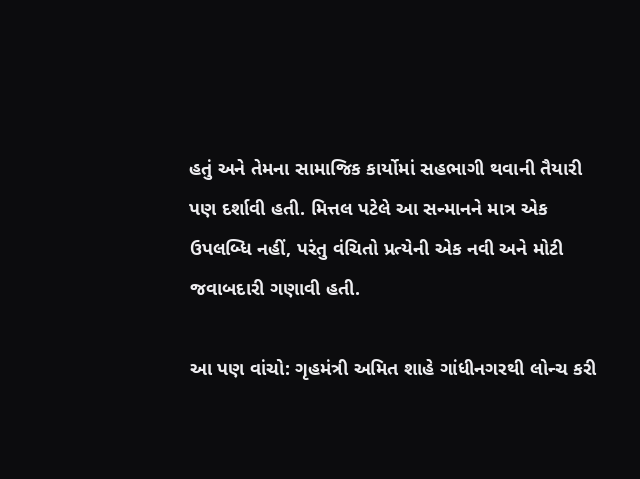હતું અને તેમના સામાજિક કાર્યોમાં સહભાગી થવાની તૈયારી પણ દર્શાવી હતી. મિત્તલ પટેલે આ સન્માનને માત્ર એક ઉપલબ્ધિ નહીં, પરંતુ વંચિતો પ્રત્યેની એક નવી અને મોટી જવાબદારી ગણાવી હતી.

આ પણ વાંચો: ગૃહમંત્રી અમિત શાહે ગાંધીનગરથી લોન્ચ કરી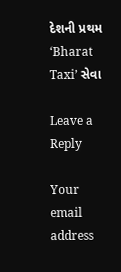દેશની પ્રથમ ‘Bharat Taxi’ સેવા

Leave a Reply

Your email address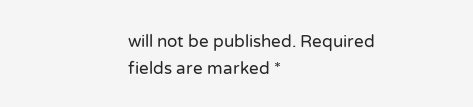will not be published. Required fields are marked *